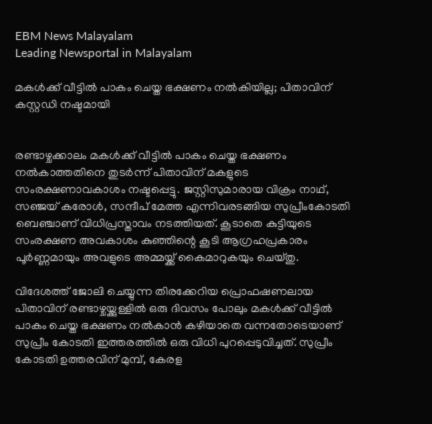EBM News Malayalam
Leading Newsportal in Malayalam

മകള്‍ക്ക് വീട്ടില്‍ പാകം ചെയ്ത ഭക്ഷണം നല്‍കിയില്ല; പിതാവിന് കസ്റ്റഡി നഷ്ടമായി


രണ്ടാഴ്ചക്കാലം മകള്‍ക്ക് വീട്ടില്‍ പാകം ചെയ്ത ഭക്ഷണം നല്‍കാത്തതിനെ തുടര്‍ന്ന് പിതാവിന് മകളുടെ സംരക്ഷണാവകാശം നഷ്ടപ്പെട്ടു. ജസ്റ്റിസുമാരായ വിക്രം നാഥ്, സഞ്ജയ് കരോള്‍, സന്ദീപ് മേത്ത എന്നിവരടങ്ങിയ സുപ്രീംകോടതി ബെഞ്ചാണ് വിധിപ്രസ്താവം നടത്തിയത്. കൂടാതെ കുട്ടിയുടെ സംരക്ഷണ അവകാശം കുഞ്ഞിന്റെ കൂടി ആഗ്രഹപ്രകാരം പൂര്‍ണ്ണമായും അവളുടെ അമ്മയ്ക്ക് കൈമാറുകയും ചെയ്തു.

വിദേശത്ത് ജോലി ചെയ്യുന്ന തിരക്കേറിയ പ്രൊഫഷണലായ പിതാവിന് രണ്ടാഴ്ചയ്ക്കുള്ളില്‍ ഒരു ദിവസം പോലും മകള്‍ക്ക് വീട്ടില്‍ പാകം ചെയ്ത ഭക്ഷണം നല്‍കാന്‍ കഴിയാതെ വന്നതോടെയാണ് സുപ്രീം കോടതി ഇത്തരത്തില്‍ ഒരു വിധി പുറപ്പെടുവിച്ചത്. സുപ്രീം കോടതി ഉത്തരവിന് മുമ്പ്, കേരള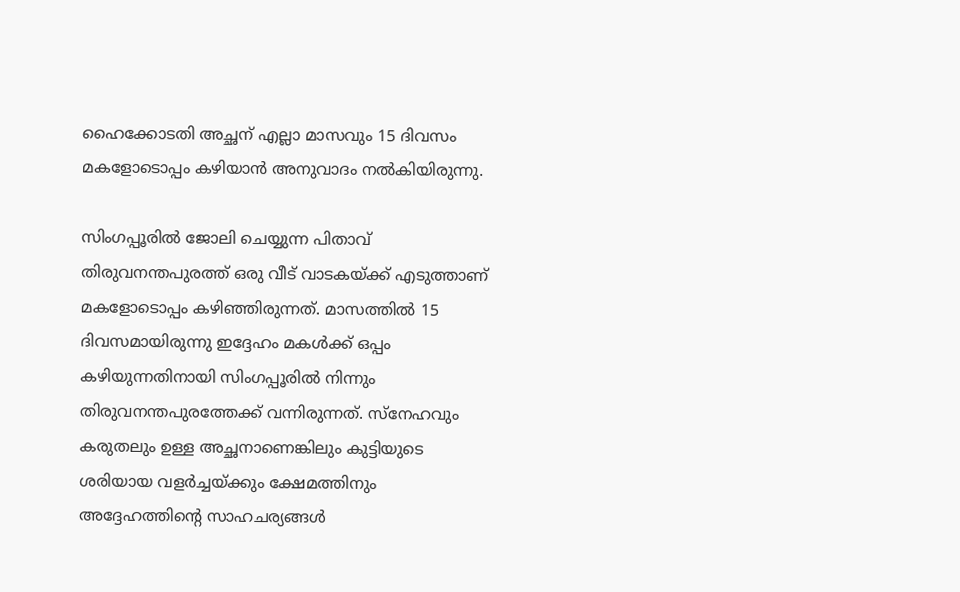ഹൈക്കോടതി അച്ഛന് എല്ലാ മാസവും 15 ദിവസം മകളോടൊപ്പം കഴിയാന്‍ അനുവാദം നല്‍കിയിരുന്നു.

സിംഗപ്പൂരില്‍ ജോലി ചെയ്യുന്ന പിതാവ് തിരുവനന്തപുരത്ത് ഒരു വീട് വാടകയ്ക്ക് എടുത്താണ് മകളോടൊപ്പം കഴിഞ്ഞിരുന്നത്. മാസത്തില്‍ 15 ദിവസമായിരുന്നു ഇദ്ദേഹം മകള്‍ക്ക് ഒപ്പം കഴിയുന്നതിനായി സിംഗപ്പൂരില്‍ നിന്നും തിരുവനന്തപുരത്തേക്ക് വന്നിരുന്നത്. സ്‌നേഹവും കരുതലും ഉള്ള അച്ഛനാണെങ്കിലും കുട്ടിയുടെ ശരിയായ വളര്‍ച്ചയ്ക്കും ക്ഷേമത്തിനും അദ്ദേഹത്തിന്റെ സാഹചര്യങ്ങള്‍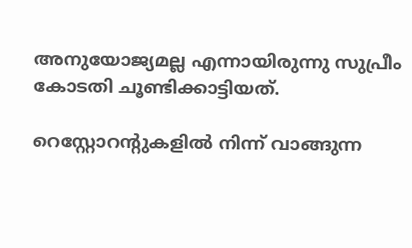അനുയോജ്യമല്ല എന്നായിരുന്നു സുപ്രീം കോടതി ചൂണ്ടിക്കാട്ടിയത്.

റെസ്റ്റോറന്റുകളില്‍ നിന്ന് വാങ്ങുന്ന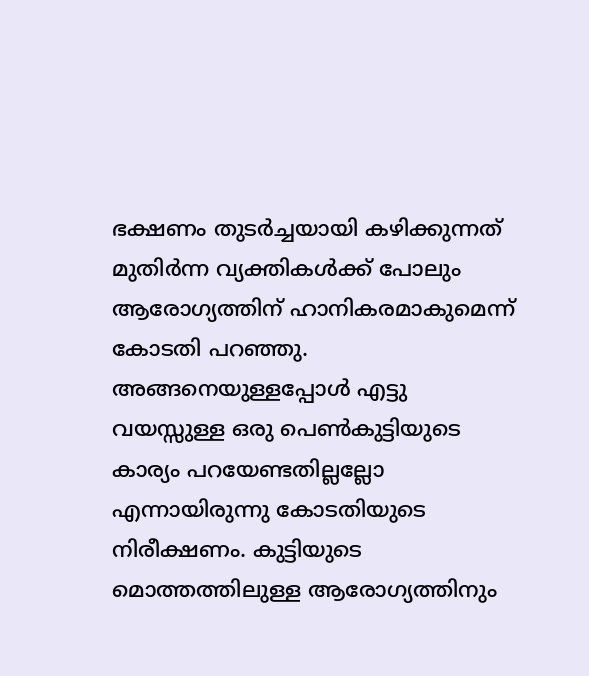ഭക്ഷണം തുടര്‍ച്ചയായി കഴിക്കുന്നത് മുതിര്‍ന്ന വ്യക്തികള്‍ക്ക് പോലും ആരോഗ്യത്തിന് ഹാനികരമാകുമെന്ന് കോടതി പറഞ്ഞു. അങ്ങനെയുള്ളപ്പോള്‍ എട്ടു വയസ്സുള്ള ഒരു പെണ്‍കുട്ടിയുടെ കാര്യം പറയേണ്ടതില്ലല്ലോ എന്നായിരുന്നു കോടതിയുടെ നിരീക്ഷണം. കുട്ടിയുടെ മൊത്തത്തിലുള്ള ആരോഗ്യത്തിനും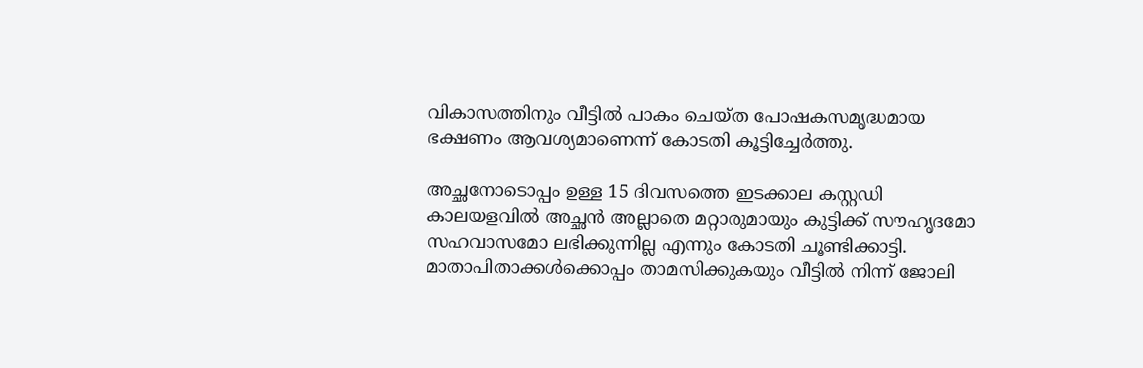വികാസത്തിനും വീട്ടില്‍ പാകം ചെയ്ത പോഷകസമൃദ്ധമായ ഭക്ഷണം ആവശ്യമാണെന്ന് കോടതി കൂട്ടിച്ചേര്‍ത്തു.

അച്ഛനോടൊപ്പം ഉള്ള 15 ദിവസത്തെ ഇടക്കാല കസ്റ്റഡി കാലയളവില്‍ അച്ഛന്‍ അല്ലാതെ മറ്റാരുമായും കുട്ടിക്ക് സൗഹൃദമോ സഹവാസമോ ലഭിക്കുന്നില്ല എന്നും കോടതി ചൂണ്ടിക്കാട്ടി. മാതാപിതാക്കള്‍ക്കൊപ്പം താമസിക്കുകയും വീട്ടില്‍ നിന്ന് ജോലി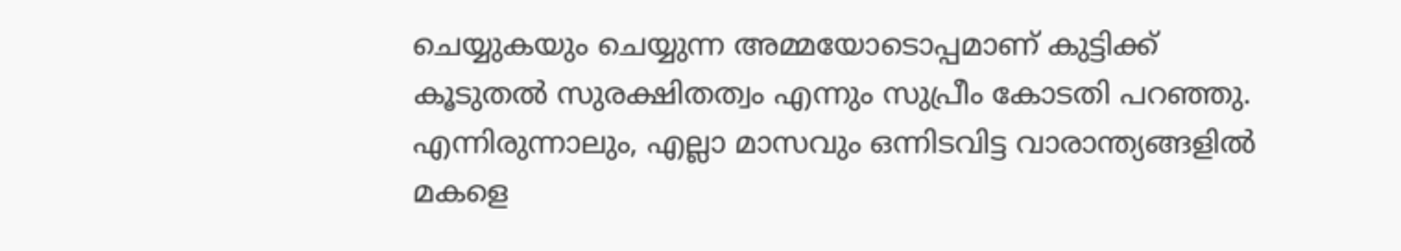ചെയ്യുകയും ചെയ്യുന്ന അമ്മയോടൊപ്പമാണ് കുട്ടിക്ക് കൂടുതല്‍ സുരക്ഷിതത്വം എന്നും സുപ്രീം കോടതി പറഞ്ഞു. എന്നിരുന്നാലും, എല്ലാ മാസവും ഒന്നിടവിട്ട വാരാന്ത്യങ്ങളില്‍ മകളെ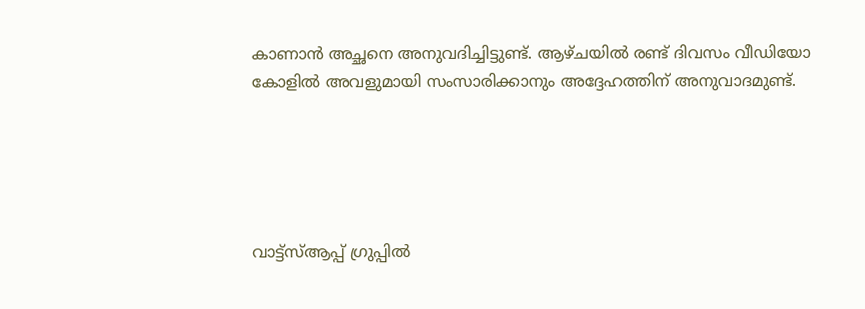കാണാന്‍ അച്ഛനെ അനുവദിച്ചിട്ടുണ്ട്. ആഴ്ചയില്‍ രണ്ട് ദിവസം വീഡിയോ കോളില്‍ അവളുമായി സംസാരിക്കാനും അദ്ദേഹത്തിന് അനുവാദമുണ്ട്.





വാട്ട്സ്ആപ്പ് ഗ്രുപ്പിൽ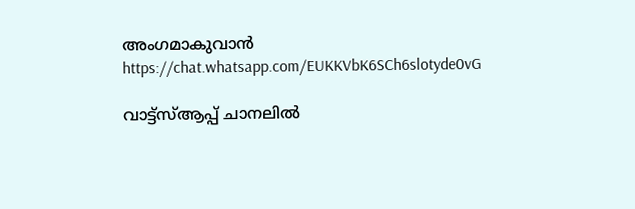അംഗമാകുവാൻ
https://chat.whatsapp.com/EUKKVbK6SCh6slotyde0vG

വാട്ട്സ്ആപ്പ് ചാനലിൽ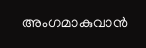അംഗമാകുവാൻ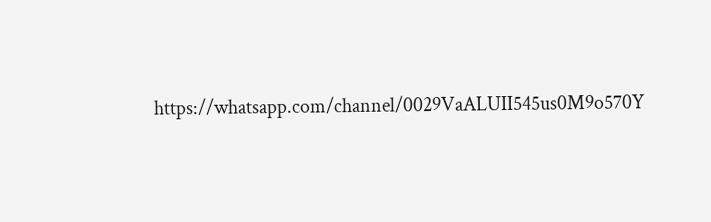https://whatsapp.com/channel/0029VaALUII545us0M9o570Y